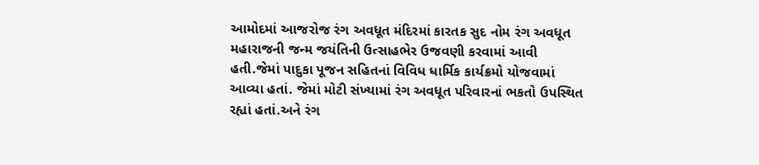આમોદમાં આજરોજ રંગ અવધૂત મંદિરમાં કારતક સુદ નોમ રંગ અવધૂત મહારાજની જન્મ જયંતિની ઉત્સાહભેર ઉજવણી કરવામાં આવી હતી.જેમાં પાદુકા પૂજન સહિતનાં વિવિધ ધાર્મિક કાર્યક્રમો યોજવામાં આવ્યા હતાં. જેમાં મોટી સંખ્યામાં રંગ અવધૂત પરિવારનાં ભકતો ઉપસ્થિત રહ્યાં હતાં.અને રંગ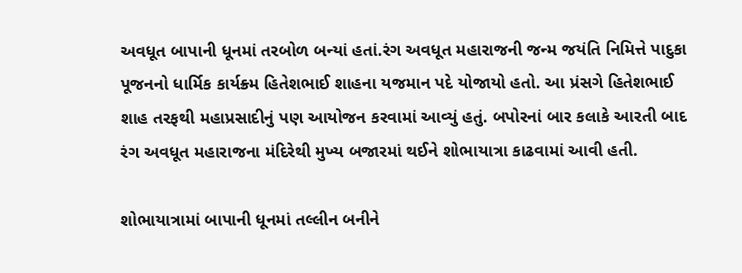અવધૂત બાપાની ધૂનમાં તરબોળ બન્યાં હતાં.રંગ અવધૂત મહારાજની જન્મ જયંતિ નિમિત્તે પાદુકા પૂજનનો ધાર્મિક કાર્યક્ર્મ હિતેશભાઈ શાહના યજમાન પદે યોજાયો હતો. આ પ્રંસગે હિતેશભાઈ શાહ તરફથી મહાપ્રસાદીનું પણ આયોજન કરવામાં આવ્યું હતું. બપોરનાં બાર કલાકે આરતી બાદ રંગ અવધૂત મહારાજના મંદિરેથી મુખ્ય બજારમાં થઈને શોભાયાત્રા કાઢવામાં આવી હતી.

શોભાયાત્રામાં બાપાની ધૂનમાં તલ્લીન બનીને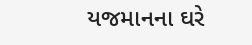યજમાનના ઘરે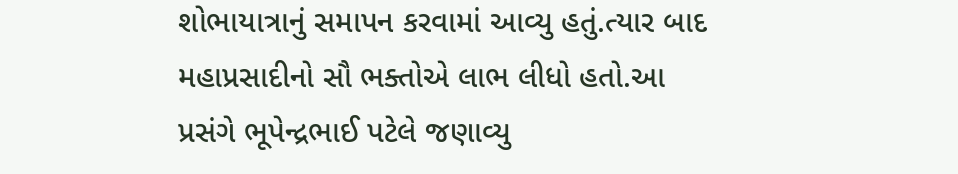શોભાયાત્રાનું સમાપન કરવામાં આવ્યુ હતું.ત્યાર બાદ મહાપ્રસાદીનો સૌ ભક્તોએ લાભ લીધો હતો.આ પ્રસંગે ભૂપેન્દ્રભાઈ પટેલે જણાવ્યુ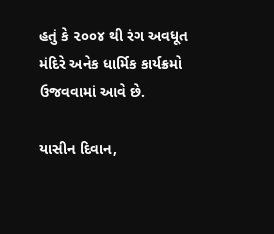હતું કે ૨૦૦૪ થી રંગ અવધૂત મંદિરે અનેક ધાર્મિક કાર્યક્રમો ઉજવવામાં આવે છે.

યાસીન દિવાન,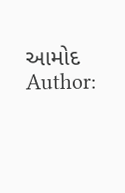આમોદ
Author: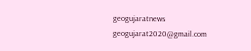geogujaratnews
geogujarat2020@gmail.com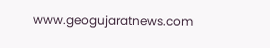www.geogujaratnews.com